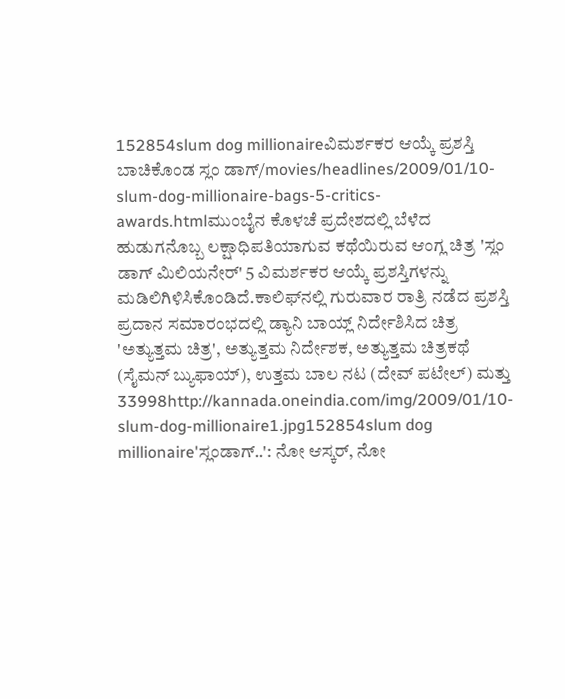152854slum dog millionaireವಿಮರ್ಶಕರ ಆಯ್ಕೆ ಪ್ರಶಸ್ತಿ ಬಾಚಿಕೊಂಡ ಸ್ಲಂ ಡಾಗ್/movies/headlines/2009/01/10-slum-dog-millionaire-bags-5-critics-awards.htmlಮುಂಬೈನ ಕೊಳಚೆ ಪ್ರದೇಶದಲ್ಲಿ ಬೆಳೆದ ಹುಡುಗನೊಬ್ಬ ಲಕ್ಷಾಧಿಪತಿಯಾಗುವ ಕಥೆಯಿರುವ ಆಂಗ್ಲ ಚಿತ್ರ 'ಸ್ಲಂ ಡಾಗ್ ಮಿಲಿಯನೇರ್' 5 ವಿಮರ್ಶಕರ ಆಯ್ಕೆ ಪ್ರಶಸ್ತಿಗಳನ್ನು ಮಡಿಲಿಗಿಳಿಸಿಕೊಂಡಿದೆ.ಕಾಲಿಫ್‌ನಲ್ಲಿ ಗುರುವಾರ ರಾತ್ರಿ ನಡೆದ ಪ್ರಶಸ್ತಿ ಪ್ರದಾನ ಸಮಾರಂಭದಲ್ಲಿ ಡ್ಯಾನಿ ಬಾಯ್ಲ್ ನಿರ್ದೇಶಿಸಿದ ಚಿತ್ರ 'ಅತ್ಯುತ್ತಮ ಚಿತ್ರ', ಅತ್ಯುತ್ತಮ ನಿರ್ದೇಶಕ, ಅತ್ಯುತ್ತಮ ಚಿತ್ರಕಥೆ (ಸೈಮನ್ ಬ್ಯುಫಾಯ್), ಉತ್ತಮ ಬಾಲ ನಟ (ದೇವ್ ಪಟೇಲ್) ಮತ್ತು 33998http://kannada.oneindia.com/img/2009/01/10-slum-dog-millionaire1.jpg152854slum dog millionaire'ಸ್ಲಂಡಾಗ್..': ನೋ ಆಸ್ಕರ್, ನೋ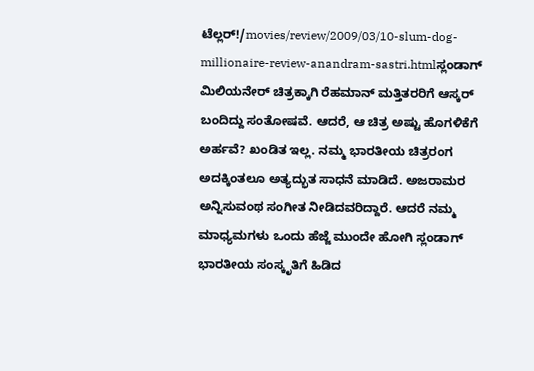ಟೆಲ್ಲರ್!/movies/review/2009/03/10-slum-dog-millionaire-review-anandram-sastri.htmlಸ್ಲಂಡಾಗ್ ಮಿಲಿಯನೇರ್ ಚಿತ್ರಕ್ಕಾಗಿ ರೆಹಮಾನ್ ಮತ್ತಿತರರಿಗೆ ಆಸ್ಕರ್ ಬಂದಿದ್ದು ಸಂತೋಷವೆ. ಆದರೆ, ಆ ಚಿತ್ರ ಅಷ್ಟು ಹೊಗಳಿಕೆಗೆ ಅರ್ಹವೆ? ಖಂಡಿತ ಇಲ್ಲ. ನಮ್ಮ ಭಾರತೀಯ ಚಿತ್ರರಂಗ ಅದಕ್ಕಿಂತಲೂ ಅತ್ಯದ್ಭುತ ಸಾಧನೆ ಮಾಡಿದೆ. ಅಜರಾಮರ ಅನ್ನಿಸುವಂಥ ಸಂಗೀತ ನೀಡಿದವರಿದ್ದಾರೆ. ಆದರೆ ನಮ್ಮ ಮಾಧ್ಯಮಗಳು ಒಂದು ಹೆಜ್ಜೆ ಮುಂದೇ ಹೋಗಿ ಸ್ಲಂಡಾಗ್ ಭಾರತೀಯ ಸಂಸ್ಕೃತಿಗೆ ಹಿಡಿದ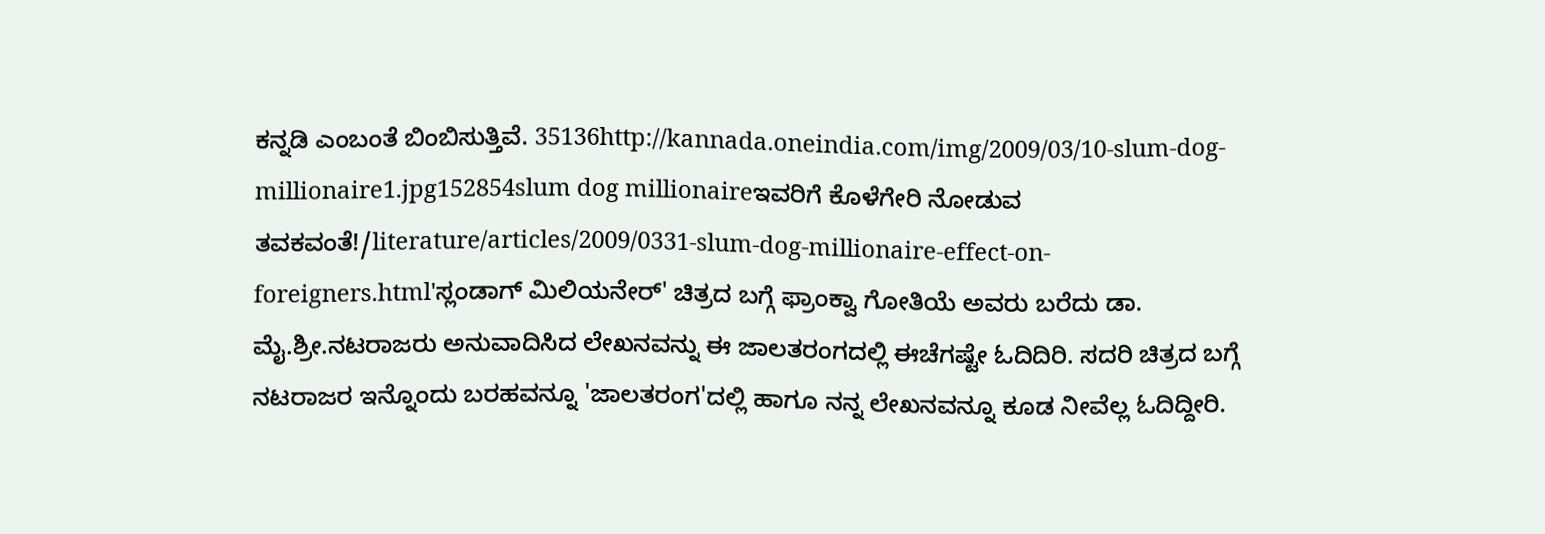ಕನ್ನಡಿ ಎಂಬಂತೆ ಬಿಂಬಿಸುತ್ತಿವೆ. 35136http://kannada.oneindia.com/img/2009/03/10-slum-dog-millionaire1.jpg152854slum dog millionaireಇವರಿಗೆ ಕೊಳೆಗೇರಿ ನೋಡುವ ತವಕವಂತೆ!/literature/articles/2009/0331-slum-dog-millionaire-effect-on-foreigners.html'ಸ್ಲಂಡಾಗ್ ಮಿಲಿಯನೇರ್' ಚಿತ್ರದ ಬಗ್ಗೆ ಫ್ರಾಂಕ್ವಾ ಗೋತಿಯೆ ಅವರು ಬರೆದು ಡಾ. ಮೈ.ಶ್ರೀ.ನಟರಾಜರು ಅನುವಾದಿಸಿದ ಲೇಖನವನ್ನು ಈ ಜಾಲತರಂಗದಲ್ಲಿ ಈಚೆಗಷ್ಟೇ ಓದಿದಿರಿ. ಸದರಿ ಚಿತ್ರದ ಬಗ್ಗೆ ನಟರಾಜರ ಇನ್ನೊಂದು ಬರಹವನ್ನೂ 'ಜಾಲತರಂಗ'ದಲ್ಲಿ ಹಾಗೂ ನನ್ನ ಲೇಖನವನ್ನೂ ಕೂಡ ನೀವೆಲ್ಲ ಓದಿದ್ದೀರಿ.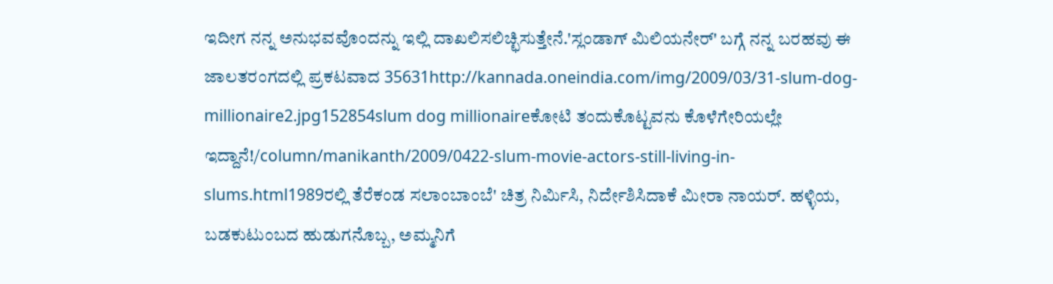ಇದೀಗ ನನ್ನ ಅನುಭವವೊಂದನ್ನು ಇಲ್ಲಿ ದಾಖಲಿಸಲಿಚ್ಛಿಸುತ್ತೇನೆ.'ಸ್ಲಂಡಾಗ್ ಮಿಲಿಯನೇರ್' ಬಗ್ಗೆ ನನ್ನ ಬರಹವು ಈ ಜಾಲತರಂಗದಲ್ಲಿ ಪ್ರಕಟವಾದ 35631http://kannada.oneindia.com/img/2009/03/31-slum-dog-millionaire2.jpg152854slum dog millionaireಕೋಟಿ ತಂದುಕೊಟ್ಟವನು ಕೊಳೆಗೇರಿಯಲ್ಲೇ ಇದ್ದಾನೆ!/column/manikanth/2009/0422-slum-movie-actors-still-living-in-slums.html1989ರಲ್ಲಿ ತೆರೆಕಂಡ ಸಲಾಂಬಾಂಬೆ' ಚಿತ್ರ ನಿರ್ಮಿಸಿ, ನಿರ್ದೇಶಿಸಿದಾಕೆ ಮೀರಾ ನಾಯರ್. ಹಳ್ಳಿಯ, ಬಡಕುಟುಂಬದ ಹುಡುಗನೊಬ್ಬ, ಅಮ್ಮನಿಗೆ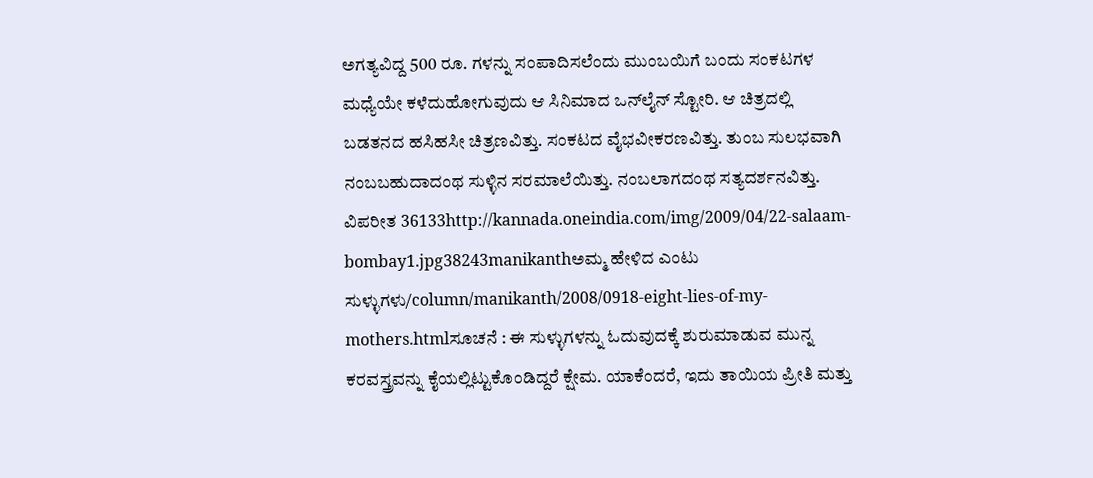ಅಗತ್ಯವಿದ್ದ 500 ರೂ. ಗಳನ್ನು ಸಂಪಾದಿಸಲೆಂದು ಮುಂಬಯಿಗೆ ಬಂದು ಸಂಕಟಗಳ ಮಧ್ಯೆಯೇ ಕಳೆದುಹೋಗುವುದು ಆ ಸಿನಿಮಾದ ಒನ್‌ಲೈನ್ ಸ್ಟೋರಿ. ಆ ಚಿತ್ರದಲ್ಲಿ ಬಡತನದ ಹಸಿಹಸೀ ಚಿತ್ರಣವಿತ್ತು. ಸಂಕಟದ ವೈಭವೀಕರಣವಿತ್ತು. ತುಂಬ ಸುಲಭವಾಗಿ ನಂಬಬಹುದಾದಂಥ ಸುಳ್ಳಿನ ಸರಮಾಲೆಯಿತ್ತು. ನಂಬಲಾಗದಂಥ ಸತ್ಯದರ್ಶನವಿತ್ತು. ವಿಪರೀತ 36133http://kannada.oneindia.com/img/2009/04/22-salaam-bombay1.jpg38243manikanthಅಮ್ಮ ಹೇಳಿದ ಎಂಟು ಸುಳ್ಳುಗಳು/column/manikanth/2008/0918-eight-lies-of-my-mothers.htmlಸೂಚನೆ : ಈ ಸುಳ್ಳುಗಳನ್ನು ಓದುವುದಕ್ಕೆ ಶುರುಮಾಡುವ ಮುನ್ನ ಕರವಸ್ತ್ರವನ್ನು ಕೈಯಲ್ಲಿಟ್ಟುಕೊಂಡಿದ್ದರೆ ಕ್ಷೇಮ. ಯಾಕೆಂದರೆ, ಇದು ತಾಯಿಯ ಪ್ರೀತಿ ಮತ್ತು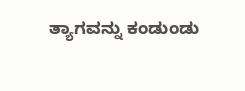ತ್ಯಾಗವನ್ನು ಕಂಡುಂಡು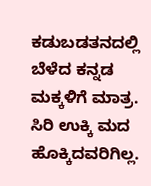ಕಡುಬಡತನದಲ್ಲಿ ಬೆಳೆದ ಕನ್ನಡ ಮಕ್ಕಳಿಗೆ ಮಾತ್ರ. ಸಿರಿ ಉಕ್ಕಿ ಮದ ಹೊಕ್ಕಿದವರಿಗಿಲ್ಲ.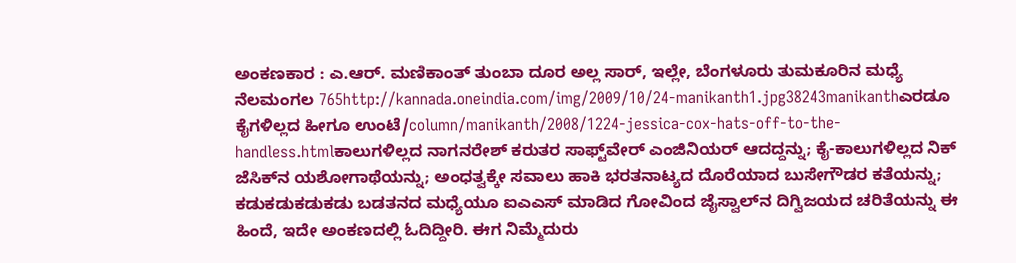ಅಂಕಣಕಾರ : ಎ.ಆರ್. ಮಣಿಕಾಂತ್ ತುಂಬಾ ದೂರ ಅಲ್ಲ ಸಾರ್, ಇಲ್ಲೇ, ಬೆಂಗಳೂರು ತುಮಕೂರಿನ ಮಧ್ಯೆ ನೆಲಮಂಗಲ 765http://kannada.oneindia.com/img/2009/10/24-manikanth1.jpg38243manikanthಎರಡೂ ಕೈಗಳಿಲ್ಲದ ಹೀಗೂ ಉಂಟೆ/column/manikanth/2008/1224-jessica-cox-hats-off-to-the-handless.htmlಕಾಲುಗಳಿಲ್ಲದ ನಾಗನರೇಶ್ ಕರುತರ ಸಾಫ್ಟ್‌ವೇರ್ ಎಂಜಿನಿಯರ್ ಆದದ್ದನ್ನು; ಕೈ-ಕಾಲುಗಳಿಲ್ಲದ ನಿಕ್ ಜೆಸಿಕ್‌ನ ಯಶೋಗಾಥೆಯನ್ನು; ಅಂಧತ್ವಕ್ಕೇ ಸವಾಲು ಹಾಕಿ ಭರತನಾಟ್ಯದ ದೊರೆಯಾದ ಬುಸೇಗೌಡರ ಕತೆಯನ್ನು; ಕಡುಕಡುಕಡುಕಡು ಬಡತನದ ಮಧ್ಯೆಯೂ ಐಎಎಸ್ ಮಾಡಿದ ಗೋವಿಂದ ಜೈಸ್ವಾಲ್‌ನ ದಿಗ್ವಿಜಯದ ಚರಿತೆಯನ್ನು ಈ ಹಿಂದೆ, ಇದೇ ಅಂಕಣದಲ್ಲಿ ಓದಿದ್ದೀರಿ. ಈಗ ನಿಮ್ಮೆದುರು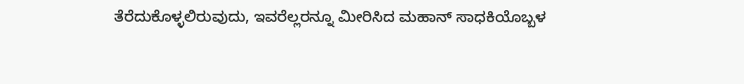ತೆರೆದುಕೊಳ್ಳಲಿರುವುದು, ಇವರೆಲ್ಲರನ್ನೂ ಮೀರಿಸಿದ ಮಹಾನ್ ಸಾಧಕಿಯೊಬ್ಬಳ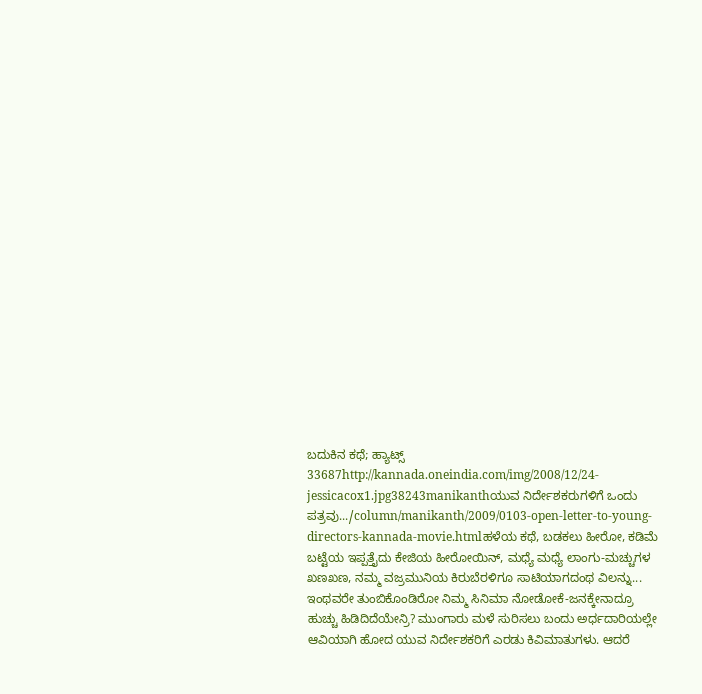ಬದುಕಿನ ಕಥೆ; ಹ್ಯಾಟ್ಸ್ 33687http://kannada.oneindia.com/img/2008/12/24-jessicacox1.jpg38243manikanthಯುವ ನಿರ್ದೇಶಕರುಗಳಿಗೆ ಒಂದು ಪತ್ರವು.../column/manikanth/2009/0103-open-letter-to-young-directors-kannada-movie.htmlಹಳೆಯ ಕಥೆ, ಬಡಕಲು ಹೀರೋ, ಕಡಿಮೆ ಬಟ್ಟೆಯ ಇಪ್ಪತ್ತೈದು ಕೇಜಿಯ ಹೀರೋಯಿನ್, ಮಧ್ಯೆ ಮಧ್ಯೆ ಲಾಂಗು-ಮಚ್ಚುಗಳ ಖಣಖಣ, ನಮ್ಮ ವಜ್ರಮುನಿಯ ಕಿರುಬೆರಳಿಗೂ ಸಾಟಿಯಾಗದಂಥ ವಿಲನ್ನು... ಇಂಥವರೇ ತುಂಬಿಕೊಂಡಿರೋ ನಿಮ್ಮ ಸಿನಿಮಾ ನೋಡೋಕೆ-ಜನಕ್ಕೇನಾದ್ರೂ ಹುಚ್ಚು ಹಿಡಿದಿದೆಯೇನ್ರಿ? ಮುಂಗಾರು ಮಳೆ ಸುರಿಸಲು ಬಂದು ಅರ್ಧದಾರಿಯಲ್ಲೇ ಆವಿಯಾಗಿ ಹೋದ ಯುವ ನಿರ್ದೇಶಕರಿಗೆ ಎರಡು ಕಿವಿಮಾತುಗಳು. ಆದರೆ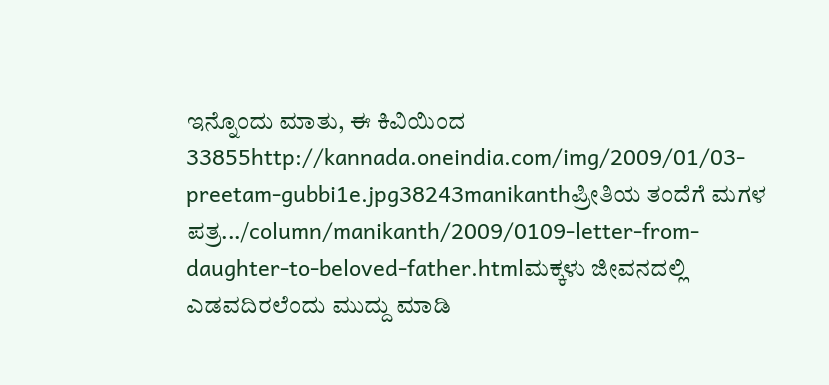ಇನ್ನೊಂದು ಮಾತು, ಈ ಕಿವಿಯಿಂದ 33855http://kannada.oneindia.com/img/2009/01/03-preetam-gubbi1e.jpg38243manikanthಪ್ರೀತಿಯ ತಂದೆಗೆ ಮಗಳ ಪತ್ರ.../column/manikanth/2009/0109-letter-from-daughter-to-beloved-father.htmlಮಕ್ಕಳು ಜೀವನದಲ್ಲಿ ಎಡವದಿರಲೆಂದು ಮುದ್ದು ಮಾಡಿ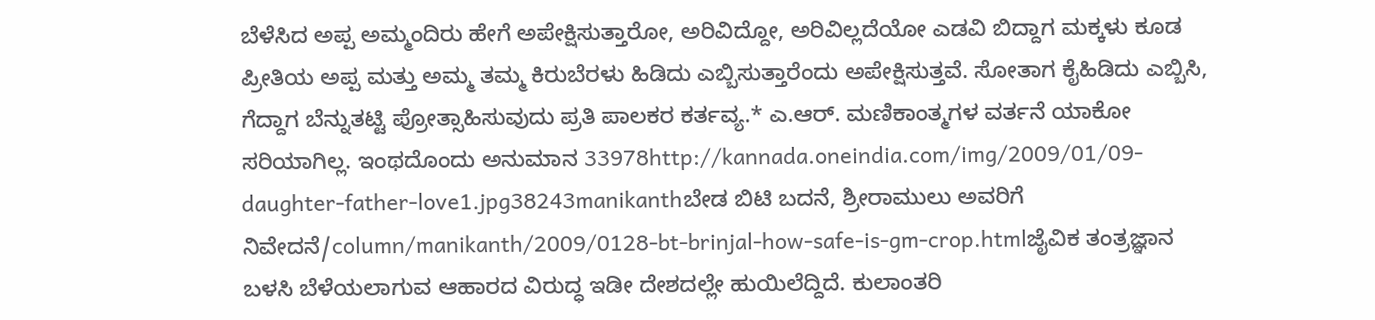ಬೆಳೆಸಿದ ಅಪ್ಪ ಅಮ್ಮಂದಿರು ಹೇಗೆ ಅಪೇಕ್ಷಿಸುತ್ತಾರೋ, ಅರಿವಿದ್ದೋ, ಅರಿವಿಲ್ಲದೆಯೋ ಎಡವಿ ಬಿದ್ದಾಗ ಮಕ್ಕಳು ಕೂಡ ಪ್ರೀತಿಯ ಅಪ್ಪ ಮತ್ತು ಅಮ್ಮ ತಮ್ಮ ಕಿರುಬೆರಳು ಹಿಡಿದು ಎಬ್ಬಿಸುತ್ತಾರೆಂದು ಅಪೇಕ್ಷಿಸುತ್ತವೆ. ಸೋತಾಗ ಕೈಹಿಡಿದು ಎಬ್ಬಿಸಿ, ಗೆದ್ದಾಗ ಬೆನ್ನುತಟ್ಟಿ ಪ್ರೋತ್ಸಾಹಿಸುವುದು ಪ್ರತಿ ಪಾಲಕರ ಕರ್ತವ್ಯ.* ಎ.ಆರ್. ಮಣಿಕಾಂತ್ಮಗಳ ವರ್ತನೆ ಯಾಕೋ ಸರಿಯಾಗಿಲ್ಲ. ಇಂಥದೊಂದು ಅನುಮಾನ 33978http://kannada.oneindia.com/img/2009/01/09-daughter-father-love1.jpg38243manikanthಬೇಡ ಬಿಟಿ ಬದನೆ, ಶ್ರೀರಾಮುಲು ಅವರಿಗೆ ನಿವೇದನೆ/column/manikanth/2009/0128-bt-brinjal-how-safe-is-gm-crop.htmlಜೈವಿಕ ತಂತ್ರಜ್ಞಾನ ಬಳಸಿ ಬೆಳೆಯಲಾಗುವ ಆಹಾರದ ವಿರುದ್ಧ ಇಡೀ ದೇಶದಲ್ಲೇ ಹುಯಿಲೆದ್ದಿದೆ. ಕುಲಾಂತರಿ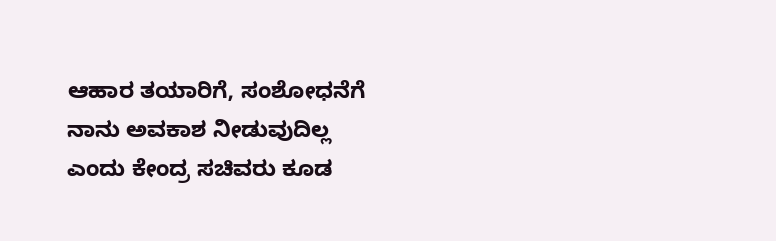ಆಹಾರ ತಯಾರಿಗೆ, ಸಂಶೋಧನೆಗೆ ನಾನು ಅವಕಾಶ ನೀಡುವುದಿಲ್ಲ ಎಂದು ಕೇಂದ್ರ ಸಚಿವರು ಕೂಡ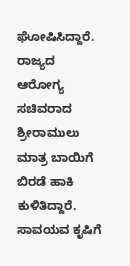ಘೋಷಿಸಿದ್ದಾರೆ. ರಾಜ್ಯದ ಆರೋಗ್ಯ ಸಚಿವರಾದ ಶ್ರೀರಾಮುಲು ಮಾತ್ರ ಬಾಯಿಗೆ ಬಿರಡೆ ಹಾಕಿ ಕುಳಿತಿದ್ದಾರೆ. ಸಾವಯವ ಕೃಷಿಗೆ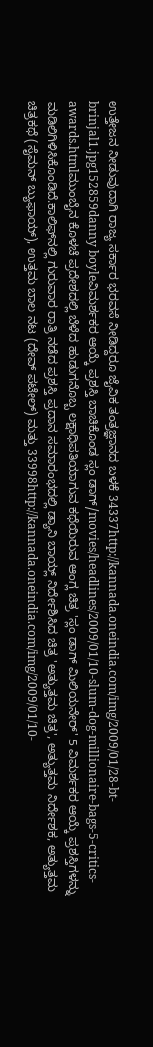ಉತ್ತೇಜನ ನೀಡುವುದಾಗಿ ರಾಜ್ಯ ಸರ್ಕಾರ ಭರವಸೆ ನೀಡಿದ್ದರೂ ಜೈವಿಕ ತಂತ್ರಜ್ಞಾನದ ಬಳಕೆ 34337http://kannada.oneindia.com/img/2009/01/28-bt-brinjal1.jpg152859danny boyleವಿಮರ್ಶಕರ ಆಯ್ಕೆ ಪ್ರಶಸ್ತಿ ಬಾಚಿಕೊಂಡ ಸ್ಲಂ ಡಾಗ್/movies/headlines/2009/01/10-slum-dog-millionaire-bags-5-critics-awards.htmlಮುಂಬೈನ ಕೊಳಚೆ ಪ್ರದೇಶದಲ್ಲಿ ಬೆಳೆದ ಹುಡುಗನೊಬ್ಬ ಲಕ್ಷಾಧಿಪತಿಯಾಗುವ ಕಥೆಯಿರುವ ಆಂಗ್ಲ ಚಿತ್ರ 'ಸ್ಲಂ ಡಾಗ್ ಮಿಲಿಯನೇರ್' 5 ವಿಮರ್ಶಕರ ಆಯ್ಕೆ ಪ್ರಶಸ್ತಿಗಳನ್ನು ಮಡಿಲಿಗಿಳಿಸಿಕೊಂಡಿದೆ.ಕಾಲಿಫ್‌ನಲ್ಲಿ ಗುರುವಾರ ರಾತ್ರಿ ನಡೆದ ಪ್ರಶಸ್ತಿ ಪ್ರದಾನ ಸಮಾರಂಭದಲ್ಲಿ ಡ್ಯಾನಿ ಬಾಯ್ಲ್ ನಿರ್ದೇಶಿಸಿದ ಚಿತ್ರ 'ಅತ್ಯುತ್ತಮ ಚಿತ್ರ', ಅತ್ಯುತ್ತಮ ನಿರ್ದೇಶಕ, ಅತ್ಯುತ್ತಮ ಚಿತ್ರಕಥೆ (ಸೈಮನ್ ಬ್ಯುಫಾಯ್), ಉತ್ತಮ ಬಾಲ ನಟ (ದೇವ್ ಪಟೇಲ್) ಮತ್ತು 33998http://kannada.oneindia.com/img/2009/01/10-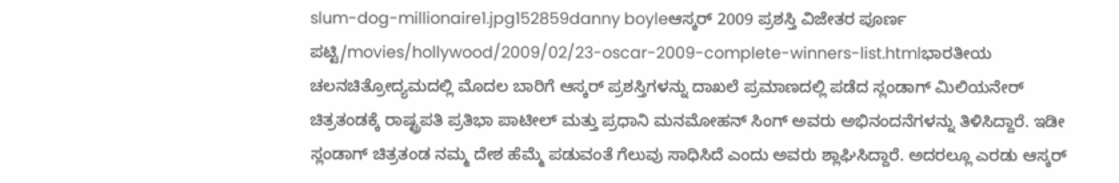slum-dog-millionaire1.jpg152859danny boyleಆಸ್ಕರ್ 2009 ಪ್ರಶಸ್ತಿ ವಿಜೇತರ ಪೂರ್ಣ ಪಟ್ಟಿ/movies/hollywood/2009/02/23-oscar-2009-complete-winners-list.htmlಭಾರತೀಯ ಚಲನಚಿತ್ರೋದ್ಯಮದಲ್ಲಿ ಮೊದಲ ಬಾರಿಗೆ ಆಸ್ಕರ್ ಪ್ರಶಸ್ತಿಗಳನ್ನು ದಾಖಲೆ ಪ್ರಮಾಣದಲ್ಲಿ ಪಡೆದ ಸ್ಲಂಡಾಗ್ ಮಿಲಿಯನೇರ್ ಚಿತ್ರತಂಡಕ್ಕೆ ರಾಷ್ಟ್ರಪತಿ ಪ್ರತಿಭಾ ಪಾಟೀಲ್ ಮತ್ತು ಪ್ರಧಾನಿ ಮನಮೋಹನ್ ಸಿಂಗ್ ಅವರು ಅಭಿನಂದನೆಗಳನ್ನು ತಿಳಿಸಿದ್ದಾರೆ. ಇಡೀ ಸ್ಲಂಡಾಗ್ ಚಿತ್ರತಂಡ ನಮ್ಮ ದೇಶ ಹೆಮ್ಮೆ ಪಡುವಂತೆ ಗೆಲುವು ಸಾಧಿಸಿದೆ ಎಂದು ಅವರು ಶ್ಲಾಘಿಸಿದ್ದಾರೆ. ಅದರಲ್ಲೂ ಎರಡು ಆಸ್ಕರ್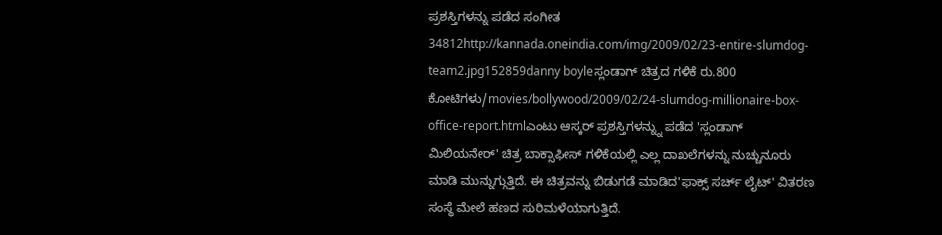ಪ್ರಶಸ್ತಿಗಳನ್ನು ಪಡೆದ ಸಂಗೀತ 34812http://kannada.oneindia.com/img/2009/02/23-entire-slumdog-team2.jpg152859danny boyleಸ್ಲಂಡಾಗ್ ಚಿತ್ರದ ಗಳಿಕೆ ರು.800 ಕೋಟಿಗಳು/movies/bollywood/2009/02/24-slumdog-millionaire-box-office-report.htmlಎಂಟು ಆಸ್ಕರ್ ಪ್ರಶಸ್ತಿಗಳನ್ನ್ನು ಪಡೆದ 'ಸ್ಲಂಡಾಗ್ ಮಿಲಿಯನೇರ್' ಚಿತ್ರ ಬಾಕ್ಸಾಫೀಸ್ ಗಳಿಕೆಯಲ್ಲಿ ಎಲ್ಲ ದಾಖಲೆಗಳನ್ನು ನುಚ್ಚುನೂರು ಮಾಡಿ ಮುನ್ನುಗ್ಗುತ್ತಿದೆ. ಈ ಚಿತ್ರವನ್ನು ಬಿಡುಗಡೆ ಮಾಡಿದ'ಫಾಕ್ಸ್ ಸರ್ಚ್ ಲೈಟ್' ವಿತರಣ ಸಂಸ್ಥೆ ಮೇಲೆ ಹಣದ ಸುರಿಮಳೆಯಾಗುತ್ತಿದೆ.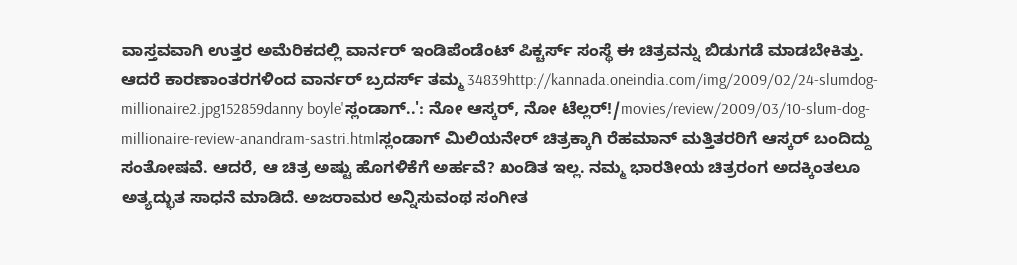ವಾಸ್ತವವಾಗಿ ಉತ್ತರ ಅಮೆರಿಕದಲ್ಲಿ ವಾರ್ನರ್ ಇಂಡಿಪೆಂಡೆಂಟ್ ಪಿಕ್ಚರ್ಸ್ ಸಂಸ್ಥೆ ಈ ಚಿತ್ರವನ್ನು ಬಿಡುಗಡೆ ಮಾಡಬೇಕಿತ್ತು. ಆದರೆ ಕಾರಣಾಂತರಗಳಿಂದ ವಾರ್ನರ್ ಬ್ರದರ್ಸ್ ತಮ್ಮ 34839http://kannada.oneindia.com/img/2009/02/24-slumdog-millionaire2.jpg152859danny boyle'ಸ್ಲಂಡಾಗ್..': ನೋ ಆಸ್ಕರ್, ನೋ ಟೆಲ್ಲರ್!/movies/review/2009/03/10-slum-dog-millionaire-review-anandram-sastri.htmlಸ್ಲಂಡಾಗ್ ಮಿಲಿಯನೇರ್ ಚಿತ್ರಕ್ಕಾಗಿ ರೆಹಮಾನ್ ಮತ್ತಿತರರಿಗೆ ಆಸ್ಕರ್ ಬಂದಿದ್ದು ಸಂತೋಷವೆ. ಆದರೆ, ಆ ಚಿತ್ರ ಅಷ್ಟು ಹೊಗಳಿಕೆಗೆ ಅರ್ಹವೆ? ಖಂಡಿತ ಇಲ್ಲ. ನಮ್ಮ ಭಾರತೀಯ ಚಿತ್ರರಂಗ ಅದಕ್ಕಿಂತಲೂ ಅತ್ಯದ್ಭುತ ಸಾಧನೆ ಮಾಡಿದೆ. ಅಜರಾಮರ ಅನ್ನಿಸುವಂಥ ಸಂಗೀತ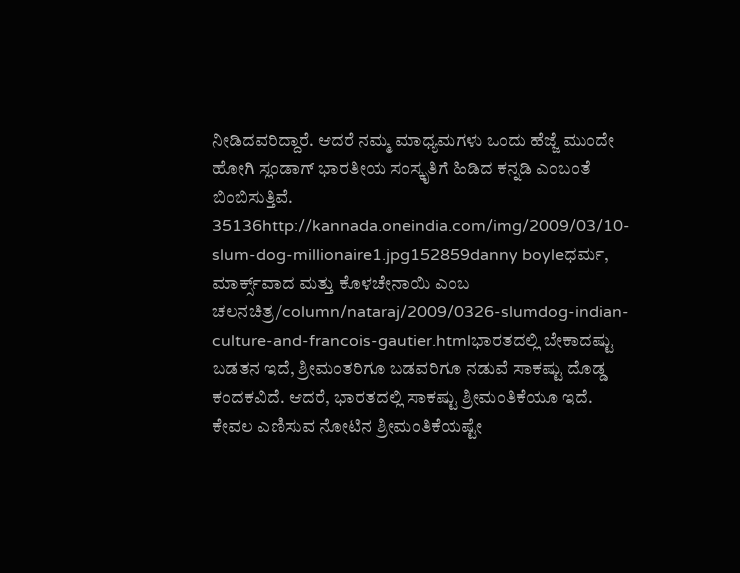ನೀಡಿದವರಿದ್ದಾರೆ. ಆದರೆ ನಮ್ಮ ಮಾಧ್ಯಮಗಳು ಒಂದು ಹೆಜ್ಜೆ ಮುಂದೇ ಹೋಗಿ ಸ್ಲಂಡಾಗ್ ಭಾರತೀಯ ಸಂಸ್ಕೃತಿಗೆ ಹಿಡಿದ ಕನ್ನಡಿ ಎಂಬಂತೆ ಬಿಂಬಿಸುತ್ತಿವೆ. 35136http://kannada.oneindia.com/img/2009/03/10-slum-dog-millionaire1.jpg152859danny boyleಧರ್ಮ, ಮಾರ್ಕ್ಸ್‌ವಾದ ಮತ್ತು ಕೊಳಚೇನಾಯಿ ಎಂಬ ಚಲನಚಿತ್ರ/column/nataraj/2009/0326-slumdog-indian-culture-and-francois-gautier.htmlಭಾರತದಲ್ಲಿ ಬೇಕಾದಷ್ಟು ಬಡತನ ಇದೆ, ಶ್ರೀಮಂತರಿಗೂ ಬಡವರಿಗೂ ನಡುವೆ ಸಾಕಷ್ಟು ದೊಡ್ಡ ಕಂದಕವಿದೆ. ಆದರೆ, ಭಾರತದಲ್ಲಿ ಸಾಕಷ್ಟು ಶ್ರೀಮಂತಿಕೆಯೂ ಇದೆ. ಕೇವಲ ಎಣಿಸುವ ನೋಟಿನ ಶ್ರೀಮಂತಿಕೆಯಷ್ಟೇ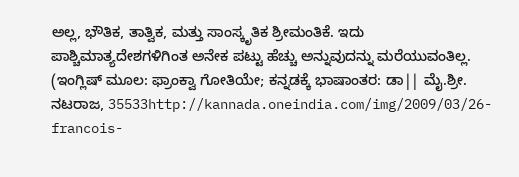ಅಲ್ಲ, ಭೌತಿಕ, ತಾತ್ವಿಕ, ಮತ್ತು ಸಾಂಸ್ಕೃತಿಕ ಶ್ರೀಮಂತಿಕೆ. ಇದು ಪಾಶ್ಚಿಮಾತ್ಯದೇಶಗಳಿಗಿಂತ ಅನೇಕ ಪಟ್ಟು ಹೆಚ್ಚು ಅನ್ನುವುದನ್ನು ಮರೆಯುವಂತಿಲ್ಲ. (ಇಂಗ್ಲಿಷ್ ಮೂಲ: ಫ್ರಾಂಕ್ವಾ ಗೋತಿಯೇ; ಕನ್ನಡಕ್ಕೆ ಭಾಷಾಂತರ: ಡಾ|| ಮೈ.ಶ್ರೀ. ನಟರಾಜ, 35533http://kannada.oneindia.com/img/2009/03/26-francois-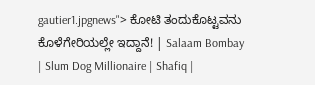gautier1.jpgnews"> ಕೋಟಿ ತಂದುಕೊಟ್ಟವನು ಕೊಳೆಗೇರಿಯಲ್ಲೇ ಇದ್ದಾನೆ! | Salaam Bombay | Slum Dog Millionaire | Shafiq |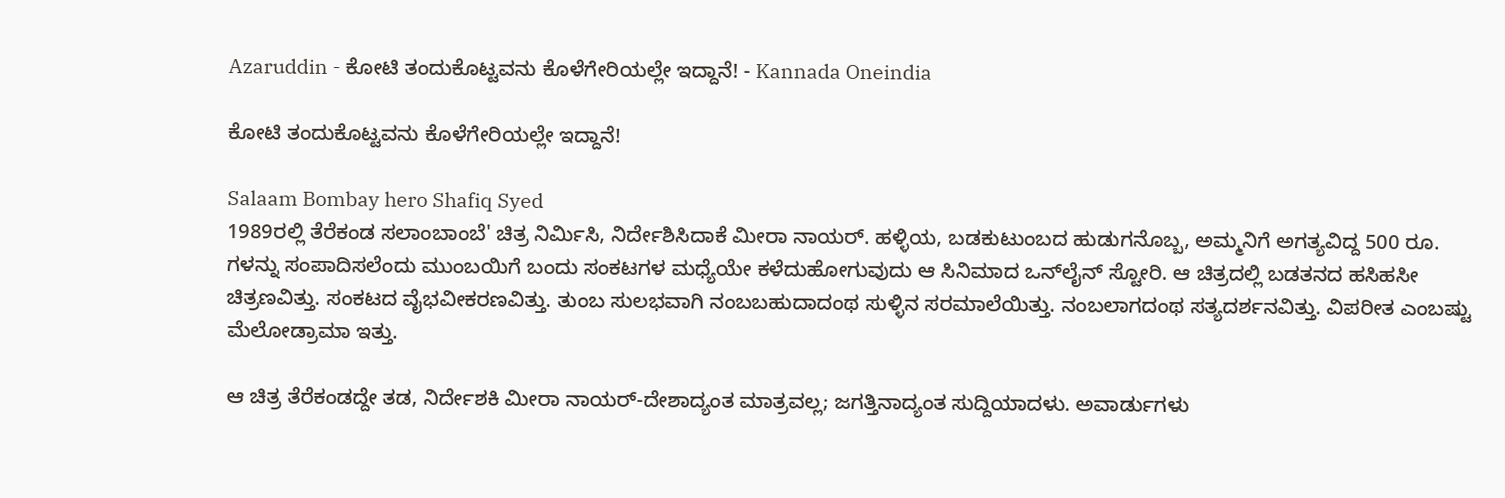Azaruddin - ಕೋಟಿ ತಂದುಕೊಟ್ಟವನು ಕೊಳೆಗೇರಿಯಲ್ಲೇ ಇದ್ದಾನೆ! - Kannada Oneindia

ಕೋಟಿ ತಂದುಕೊಟ್ಟವನು ಕೊಳೆಗೇರಿಯಲ್ಲೇ ಇದ್ದಾನೆ!

Salaam Bombay hero Shafiq Syed
1989ರಲ್ಲಿ ತೆರೆಕಂಡ ಸಲಾಂಬಾಂಬೆ' ಚಿತ್ರ ನಿರ್ಮಿಸಿ, ನಿರ್ದೇಶಿಸಿದಾಕೆ ಮೀರಾ ನಾಯರ್. ಹಳ್ಳಿಯ, ಬಡಕುಟುಂಬದ ಹುಡುಗನೊಬ್ಬ, ಅಮ್ಮನಿಗೆ ಅಗತ್ಯವಿದ್ದ 500 ರೂ. ಗಳನ್ನು ಸಂಪಾದಿಸಲೆಂದು ಮುಂಬಯಿಗೆ ಬಂದು ಸಂಕಟಗಳ ಮಧ್ಯೆಯೇ ಕಳೆದುಹೋಗುವುದು ಆ ಸಿನಿಮಾದ ಒನ್‌ಲೈನ್ ಸ್ಟೋರಿ. ಆ ಚಿತ್ರದಲ್ಲಿ ಬಡತನದ ಹಸಿಹಸೀ ಚಿತ್ರಣವಿತ್ತು. ಸಂಕಟದ ವೈಭವೀಕರಣವಿತ್ತು. ತುಂಬ ಸುಲಭವಾಗಿ ನಂಬಬಹುದಾದಂಥ ಸುಳ್ಳಿನ ಸರಮಾಲೆಯಿತ್ತು. ನಂಬಲಾಗದಂಥ ಸತ್ಯದರ್ಶನವಿತ್ತು. ವಿಪರೀತ ಎಂಬಷ್ಟು ಮೆಲೋಡ್ರಾಮಾ ಇತ್ತು.

ಆ ಚಿತ್ರ ತೆರೆಕಂಡದ್ದೇ ತಡ, ನಿರ್ದೇಶಕಿ ಮೀರಾ ನಾಯರ್-ದೇಶಾದ್ಯಂತ ಮಾತ್ರವಲ್ಲ; ಜಗತ್ತಿನಾದ್ಯಂತ ಸುದ್ದಿಯಾದಳು. ಅವಾರ್ಡುಗಳು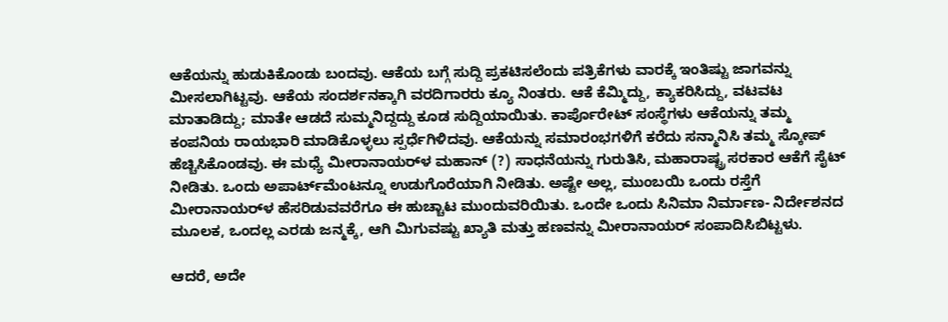ಆಕೆಯನ್ನು ಹುಡುಕಿಕೊಂಡು ಬಂದವು. ಆಕೆಯ ಬಗ್ಗೆ ಸುದ್ದಿ ಪ್ರಕಟಿಸಲೆಂದು ಪತ್ರಿಕೆಗಳು ವಾರಕ್ಕೆ ಇಂತಿಷ್ಟು ಜಾಗವನ್ನು ಮೀಸಲಾಗಿಟ್ಟವು. ಆಕೆಯ ಸಂದರ್ಶನಕ್ಕಾಗಿ ವರದಿಗಾರರು ಕ್ಯೂ ನಿಂತರು. ಆಕೆ ಕೆಮ್ಮಿದ್ದು, ಕ್ಯಾಕರಿಸಿದ್ದು, ವಟವಟ ಮಾತಾಡಿದ್ದು; ಮಾತೇ ಆಡದೆ ಸುಮ್ಮನಿದ್ದದ್ದು ಕೂಡ ಸುದ್ದಿಯಾಯಿತು. ಕಾರ್ಪೊರೇಟ್ ಸಂಸ್ಥೆಗಳು ಆಕೆಯನ್ನು ತಮ್ಮ ಕಂಪನಿಯ ರಾಯಭಾರಿ ಮಾಡಿಕೊಳ್ಳಲು ಸ್ಪರ್ಧೆಗಿಳಿದವು. ಆಕೆಯನ್ನು ಸಮಾರಂಭಗಳಿಗೆ ಕರೆದು ಸನ್ಮಾನಿಸಿ ತಮ್ಮ ಸ್ಕೋಪ್ ಹೆಚ್ಚಿಸಿಕೊಂಡವು. ಈ ಮಧ್ಯೆ ಮೀರಾನಾಯರ್‌ಳ ಮಹಾನ್ (?) ಸಾಧನೆಯನ್ನು ಗುರುತಿಸಿ, ಮಹಾರಾಷ್ಟ್ರ ಸರಕಾರ ಆಕೆಗೆ ಸೈಟ್ ನೀಡಿತು. ಒಂದು ಅಪಾರ್ಟ್‌ಮೆಂಟನ್ನೂ ಉಡುಗೊರೆಯಾಗಿ ನೀಡಿತು. ಅಷ್ಟೇ ಅಲ್ಲ, ಮುಂಬಯಿ ಒಂದು ರಸ್ತೆಗೆ ಮೀರಾನಾಯರ್‌ಳ ಹೆಸರಿಡುವವರೆಗೂ ಈ ಹುಚ್ಚಾಟ ಮುಂದುವರಿಯಿತು. ಒಂದೇ ಒಂದು ಸಿನಿಮಾ ನಿರ್ಮಾಣ- ನಿರ್ದೇಶನದ ಮೂಲಕ, ಒಂದಲ್ಲ ಎರಡು ಜನ್ಮಕ್ಕೆ, ಆಗಿ ಮಿಗುವಷ್ಟು ಖ್ಯಾತಿ ಮತ್ತು ಹಣವನ್ನು ಮೀರಾನಾಯರ್ ಸಂಪಾದಿಸಿಬಿಟ್ಟಳು.

ಆದರೆ, ಅದೇ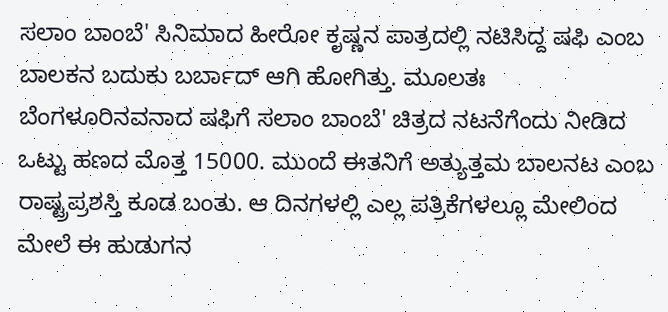ಸಲಾಂ ಬಾಂಬೆ' ಸಿನಿಮಾದ ಹೀರೋ ಕೃಷ್ಣನ ಪಾತ್ರದಲ್ಲಿ ನಟಿಸಿದ್ದ ಷಫಿ ಎಂಬ ಬಾಲಕನ ಬದುಕು ಬರ್ಬಾದ್ ಆಗಿ ಹೋಗಿತ್ತು. ಮೂಲತಃ ಬೆಂಗಳೂರಿನವನಾದ ಷಫಿಗೆ ಸಲಾಂ ಬಾಂಬೆ' ಚಿತ್ರದ ನಟನೆಗೆಂದು ನೀಡಿದ ಒಟ್ಟು ಹಣದ ಮೊತ್ತ 15000. ಮುಂದೆ ಈತನಿಗೆ ಅತ್ಯುತ್ತಮ ಬಾಲನಟ ಎಂಬ ರಾಷ್ಟ್ರಪ್ರಶಸ್ತಿ ಕೂಡ ಬಂತು. ಆ ದಿನಗಳಲ್ಲಿ ಎಲ್ಲ ಪತ್ರಿಕೆಗಳಲ್ಲೂ ಮೇಲಿಂದ ಮೇಲೆ ಈ ಹುಡುಗನ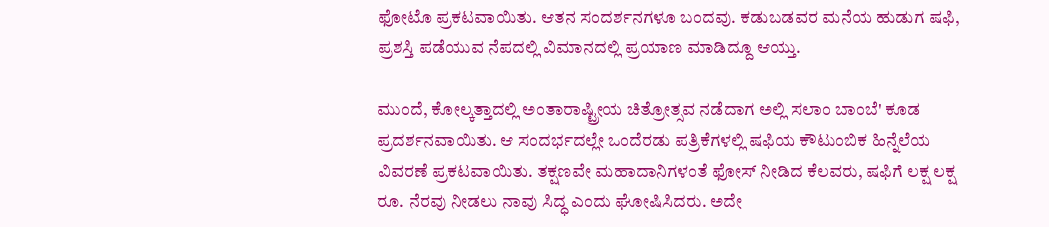ಫೋಟೊ ಪ್ರಕಟವಾಯಿತು. ಆತನ ಸಂದರ್ಶನಗಳೂ ಬಂದವು. ಕಡುಬಡವರ ಮನೆಯ ಹುಡುಗ ಷಫಿ, ಪ್ರಶಸ್ತಿ ಪಡೆಯುವ ನೆಪದಲ್ಲಿ ವಿಮಾನದಲ್ಲಿ ಪ್ರಯಾಣ ಮಾಡಿದ್ದೂ ಆಯ್ತು.

ಮುಂದೆ, ಕೋಲ್ಕತ್ತಾದಲ್ಲಿ ಅಂತಾರಾಷ್ಟ್ರೀಯ ಚಿತ್ರೋತ್ಸವ ನಡೆದಾಗ ಅಲ್ಲಿ ಸಲಾಂ ಬಾಂಬೆ' ಕೂಡ ಪ್ರದರ್ಶನವಾಯಿತು. ಆ ಸಂದರ್ಭದಲ್ಲೇ ಒಂದೆರಡು ಪತ್ರಿಕೆಗಳಲ್ಲಿ ಷಫಿಯ ಕೌಟುಂಬಿಕ ಹಿನ್ನೆಲೆಯ ವಿವರಣೆ ಪ್ರಕಟವಾಯಿತು. ತಕ್ಷಣವೇ ಮಹಾದಾನಿಗಳಂತೆ ಫೋಸ್ ನೀಡಿದ ಕೆಲವರು, ಷಫಿಗೆ ಲಕ್ಷ ಲಕ್ಷ ರೂ. ನೆರವು ನೀಡಲು ನಾವು ಸಿದ್ಧ ಎಂದು ಘೋಷಿಸಿದರು. ಅದೇ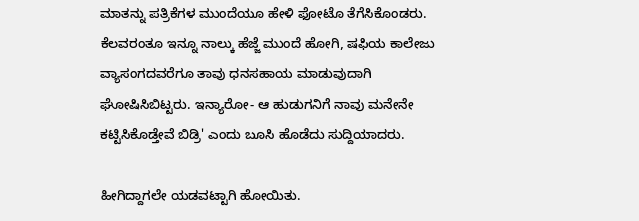ಮಾತನ್ನು ಪತ್ರಿಕೆಗಳ ಮುಂದೆಯೂ ಹೇಳಿ ಫೋಟೊ ತೆಗೆಸಿಕೊಂಡರು. ಕೆಲವರಂತೂ ಇನ್ನೂ ನಾಲ್ಕು ಹೆಜ್ಜೆ ಮುಂದೆ ಹೋಗಿ, ಷಫಿಯ ಕಾಲೇಜು ವ್ಯಾಸಂಗದವರೆಗೂ ತಾವು ಧನಸಹಾಯ ಮಾಡುವುದಾಗಿ ಘೋಷಿಸಿಬಿಟ್ಟರು. ಇನ್ಯಾರೋ- ಆ ಹುಡುಗನಿಗೆ ನಾವು ಮನೇನೇ ಕಟ್ಟಿಸಿಕೊಡ್ತೇವೆ ಬಿಡ್ರಿ' ಎಂದು ಬೂಸಿ ಹೊಡೆದು ಸುದ್ದಿಯಾದರು.

ಹೀಗಿದ್ದಾಗಲೇ ಯಡವಟ್ಟಾಗಿ ಹೋಯಿತು.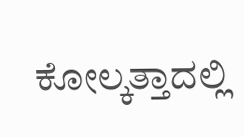ಕೋಲ್ಕತ್ತಾದಲ್ಲಿ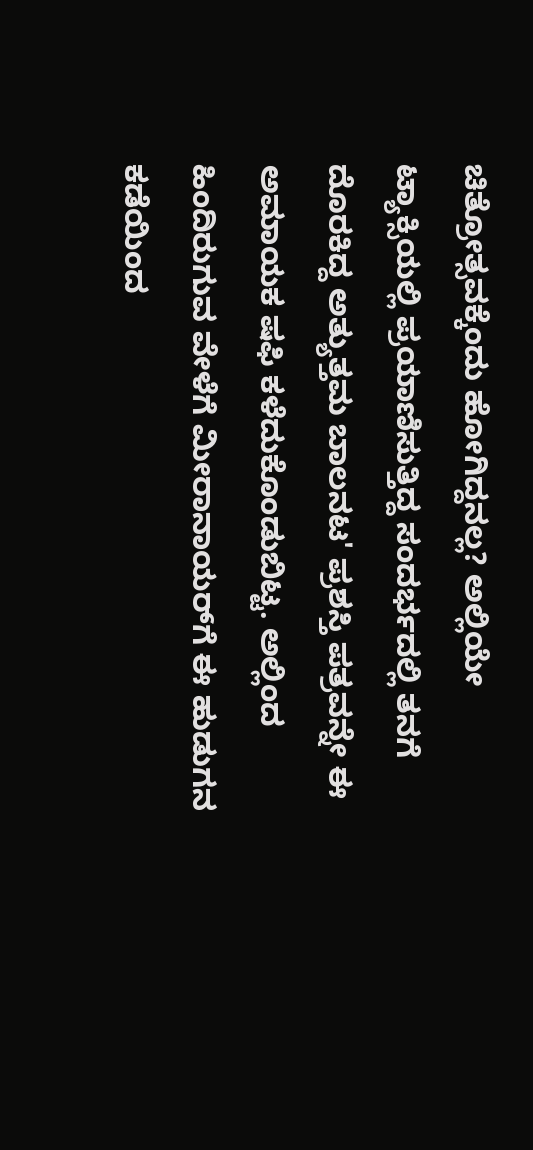ಚಿತ್ರೋತ್ಸವಕ್ಕೆಂದು ಹೋಗಿದ್ದನಲ್ಲ? ಅಲ್ಲಿಯೇ ಟ್ಯಾಕ್ಸಿಯಲ್ಲಿ ಪ್ರಯಾಣಿಸುತ್ತಿದ್ದ ಸಂದರ್ಭದಲ್ಲಿ ತನಗೆ ದೊರಕಿದ್ದ ಅತ್ಯುತ್ತಮ ಬಾಲನಟ' ಪ್ರಶಸ್ತಿ ಪತ್ರವನ್ನೇ ಈ ಅಮಾಯಕ ಷಫಿ ಕಳೆದುಕೊಂಡುಬಿಟ್ಟ. ಅಲ್ಲಿಂದ ಹಿಂದಿರುಗುವ ವೇಳೆಗೆ ಮೀರಾನಾಯರ್‌ಗೆ ಈ ಹುಡುಗನ ಕಡೆಯಿಂದ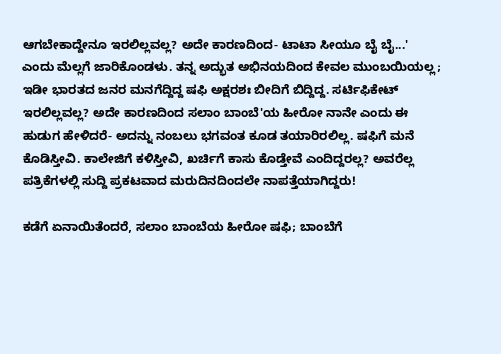ಆಗಬೇಕಾದ್ದೇನೂ ಇರಲಿಲ್ಲವಲ್ಲ? ಅದೇ ಕಾರಣದಿಂದ- ಟಾಟಾ ಸೀಯೂ ಬೈ ಬೈ...' ಎಂದು ಮೆಲ್ಲಗೆ ಜಾರಿಕೊಂಡಳು. ತನ್ನ ಅದ್ಭುತ ಅಭಿನಯದಿಂದ ಕೇವಲ ಮುಂಬಯಿಯಲ್ಲ; ಇಡೀ ಭಾರತದ ಜನರ ಮನಗೆದ್ದಿದ್ದ ಷಫಿ ಅಕ್ಷರಶಃ ಬೀದಿಗೆ ಬಿದ್ದಿದ್ದ. ಸರ್ಟಿಫಿಕೇಟ್ ಇರಲಿಲ್ಲವಲ್ಲ? ಅದೇ ಕಾರಣದಿಂದ ಸಲಾಂ ಬಾಂಬೆ'ಯ ಹೀರೋ ನಾನೇ ಎಂದು ಈ ಹುಡುಗ ಹೇಳಿದರೆ- ಅದನ್ನು ನಂಬಲು ಭಗವಂತ ಕೂಡ ತಯಾರಿರಲಿಲ್ಲ. ಷಫಿಗೆ ಮನೆ ಕೊಡಿಸ್ತೀವಿ. ಕಾಲೇಜಿಗೆ ಕಳಿಸ್ತೀವಿ, ಖರ್ಚಿಗೆ ಕಾಸು ಕೊಡ್ತೇವೆ ಎಂದಿದ್ದರಲ್ಲ? ಅವರೆಲ್ಲ ಪತ್ರಿಕೆಗಳಲ್ಲಿ ಸುದ್ದಿ ಪ್ರಕಟವಾದ ಮರುದಿನದಿಂದಲೇ ನಾಪತ್ತೆಯಾಗಿದ್ದರು!

ಕಡೆಗೆ ಏನಾಯಿತೆಂದರೆ, ಸಲಾಂ ಬಾಂಬೆಯ ಹೀರೋ ಷಫಿ; ಬಾಂಬೆಗೆ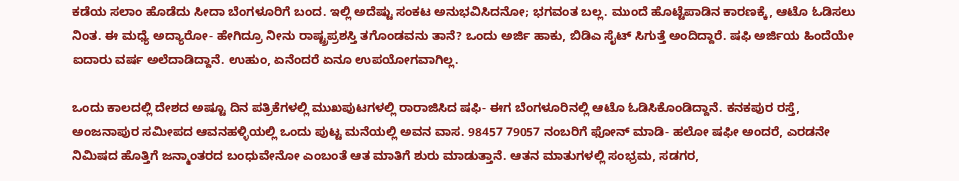ಕಡೆಯ ಸಲಾಂ ಹೊಡೆದು ಸೀದಾ ಬೆಂಗಳೂರಿಗೆ ಬಂದ. ಇಲ್ಲಿ ಅದೆಷ್ಟು ಸಂಕಟ ಅನುಭವಿಸಿದನೋ; ಭಗವಂತ ಬಲ್ಲ. ಮುಂದೆ ಹೊಟ್ಟೆಪಾಡಿನ ಕಾರಣಕ್ಕೆ, ಆಟೊ ಓಡಿಸಲು ನಿಂತ. ಈ ಮಧ್ಯೆ ಅದ್ಯಾರೋ- ಹೇಗಿದ್ರೂ ನೀನು ರಾಷ್ಟ್ರಪ್ರಶಸ್ತಿ ತಗೊಂಡವನು ತಾನೆ? ಒಂದು ಅರ್ಜಿ ಹಾಕು, ಬಿಡಿಎ ಸೈಟ್ ಸಿಗುತ್ತೆ ಅಂದಿದ್ದಾರೆ. ಷಫಿ ಅರ್ಜಿಯ ಹಿಂದೆಯೇ ಐದಾರು ವರ್ಷ ಅಲೆದಾಡಿದ್ದಾನೆ. ಉಹುಂ, ಏನೆಂದರೆ ಏನೂ ಉಪಯೋಗವಾಗಿಲ್ಲ.

ಒಂದು ಕಾಲದಲ್ಲಿ ದೇಶದ ಅಷ್ಟೂ ದಿನ ಪತ್ರಿಕೆಗಳಲ್ಲಿ ಮುಖಪುಟಗಳಲ್ಲಿ ರಾರಾಜಿಸಿದ ಷಫಿ- ಈಗ ಬೆಂಗಳೂರಿನಲ್ಲಿ ಆಟೊ ಓಡಿಸಿಕೊಂಡಿದ್ದಾನೆ. ಕನಕಪುರ ರಸ್ತೆ, ಅಂಜನಾಪುರ ಸಮೀಪದ ಆವನಹಳ್ಳಿಯಲ್ಲಿ ಒಂದು ಪುಟ್ಟ ಮನೆಯಲ್ಲಿ ಅವನ ವಾಸ. 98457 79057 ನಂಬರಿಗೆ ಫೋನ್ ಮಾಡಿ- ಹಲೋ ಷಫೀ ಅಂದರೆ, ಎರಡನೇ ನಿಮಿಷದ ಹೊತ್ತಿಗೆ ಜನ್ಮಾಂತರದ ಬಂಧುವೇನೋ ಎಂಬಂತೆ ಆತ ಮಾತಿಗೆ ಶುರು ಮಾಡುತ್ತಾನೆ. ಆತನ ಮಾತುಗಳಲ್ಲಿ ಸಂಭ್ರಮ, ಸಡಗರ,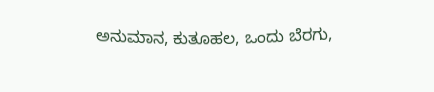ಅನುಮಾನ, ಕುತೂಹಲ, ಒಂದು ಬೆರಗು,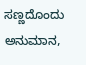ಸಣ್ಣದೊಂದು ಅನುಮಾನ,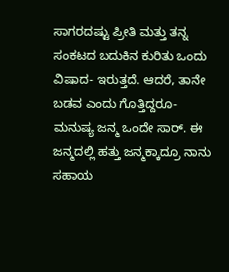ಸಾಗರದಷ್ಟು ಪ್ರೀತಿ ಮತ್ತು ತನ್ನ ಸಂಕಟದ ಬದುಕಿನ ಕುರಿತು ಒಂದು ವಿಷಾದ- ಇರುತ್ತದೆ. ಆದರೆ, ತಾನೇ ಬಡವ ಎಂದು ಗೊತ್ತಿದ್ದರೂ- ಮನುಷ್ಯ ಜನ್ಮ ಒಂದೇ ಸಾರ್. ಈ ಜನ್ಮದಲ್ಲಿ ಹತ್ತು ಜನ್ಮಕ್ಕಾದ್ರೂ ನಾನು ಸಹಾಯ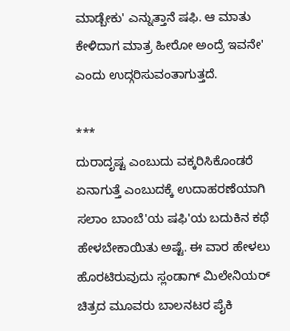ಮಾಡ್ಬೇಕು' ಎನ್ನುತ್ತಾನೆ ಷಫಿ. ಆ ಮಾತು ಕೇಳಿದಾಗ ಮಾತ್ರ ಹೀರೋ ಅಂದ್ರೆ ಇವನೇ' ಎಂದು ಉದ್ಗರಿಸುವಂತಾಗುತ್ತದೆ.

***
ದುರಾದೃಷ್ಟ ಎಂಬುದು ವಕ್ಕರಿಸಿಕೊಂಡರೆ ಏನಾಗುತ್ತೆ ಎಂಬುದಕ್ಕೆ ಉದಾಹರಣೆಯಾಗಿ ಸಲಾಂ ಬಾಂಬೆ'ಯ ಷಫಿ'ಯ ಬದುಕಿನ ಕಥೆ ಹೇಳಬೇಕಾಯಿತು ಅಷ್ಟೆ. ಈ ವಾರ ಹೇಳಲು ಹೊರಟಿರುವುದು ಸ್ಲಂಡಾಗ್ ಮಿಲೇನಿಯರ್ ಚಿತ್ರದ ಮೂವರು ಬಾಲನಟರ ಪೈಕಿ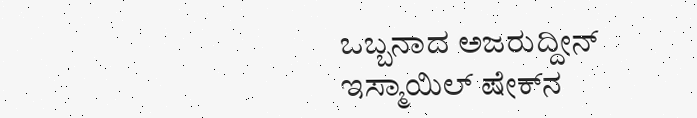ಒಬ್ಬನಾದ ಅಜರುದ್ದೀನ್ ಇಸ್ಮಾಯಿಲ್ ಷೇಕ್‌ನ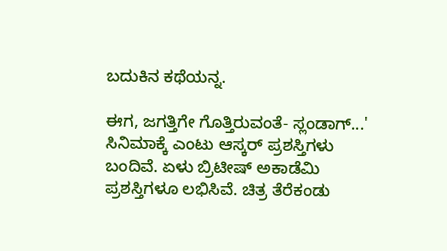ಬದುಕಿನ ಕಥೆಯನ್ನ.

ಈಗ, ಜಗತ್ತಿಗೇ ಗೊತ್ತಿರುವಂತೆ- ಸ್ಲಂಡಾಗ್...' ಸಿನಿಮಾಕ್ಕೆ ಎಂಟು ಆಸ್ಕರ್ ಪ್ರಶಸ್ತಿಗಳು ಬಂದಿವೆ. ಏಳು ಬ್ರಿಟೀಷ್ ಅಕಾಡೆಮಿ ಪ್ರಶಸ್ತಿಗಳೂ ಲಭಿಸಿವೆ. ಚಿತ್ರ ತೆರೆಕಂಡು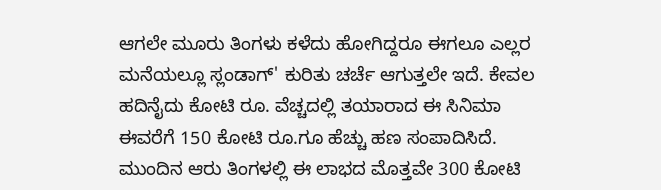ಆಗಲೇ ಮೂರು ತಿಂಗಳು ಕಳೆದು ಹೋಗಿದ್ದರೂ ಈಗಲೂ ಎಲ್ಲರ ಮನೆಯಲ್ಲೂ ಸ್ಲಂಡಾಗ್' ಕುರಿತು ಚರ್ಚೆ ಆಗುತ್ತಲೇ ಇದೆ. ಕೇವಲ ಹದಿನೈದು ಕೋಟಿ ರೂ. ವೆಚ್ಚದಲ್ಲಿ ತಯಾರಾದ ಈ ಸಿನಿಮಾ ಈವರೆಗೆ 150 ಕೋಟಿ ರೂ.ಗೂ ಹೆಚ್ಚು ಹಣ ಸಂಪಾದಿಸಿದೆ. ಮುಂದಿನ ಆರು ತಿಂಗಳಲ್ಲಿ ಈ ಲಾಭದ ಮೊತ್ತವೇ 300 ಕೋಟಿ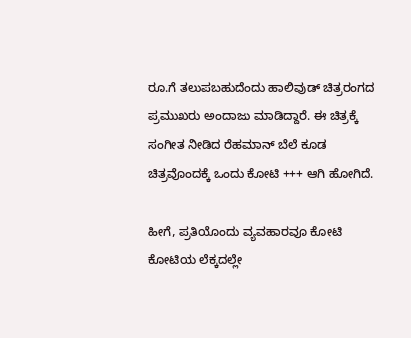ರೂ.ಗೆ ತಲುಪಬಹುದೆಂದು ಹಾಲಿವುಡ್ ಚಿತ್ರರಂಗದ ಪ್ರಮುಖರು ಅಂದಾಜು ಮಾಡಿದ್ದಾರೆ. ಈ ಚಿತ್ರಕ್ಕೆ ಸಂಗೀತ ನೀಡಿದ ರೆಹಮಾನ್ ಬೆಲೆ ಕೂಡ ಚಿತ್ರವೊಂದಕ್ಕೆ ಒಂದು ಕೋಟಿ +++ ಆಗಿ ಹೋಗಿದೆ.

ಹೀಗೆ, ಪ್ರತಿಯೊಂದು ವ್ಯವಹಾರವೂ ಕೋಟಿ ಕೋಟಿಯ ಲೆಕ್ಕದಲ್ಲೇ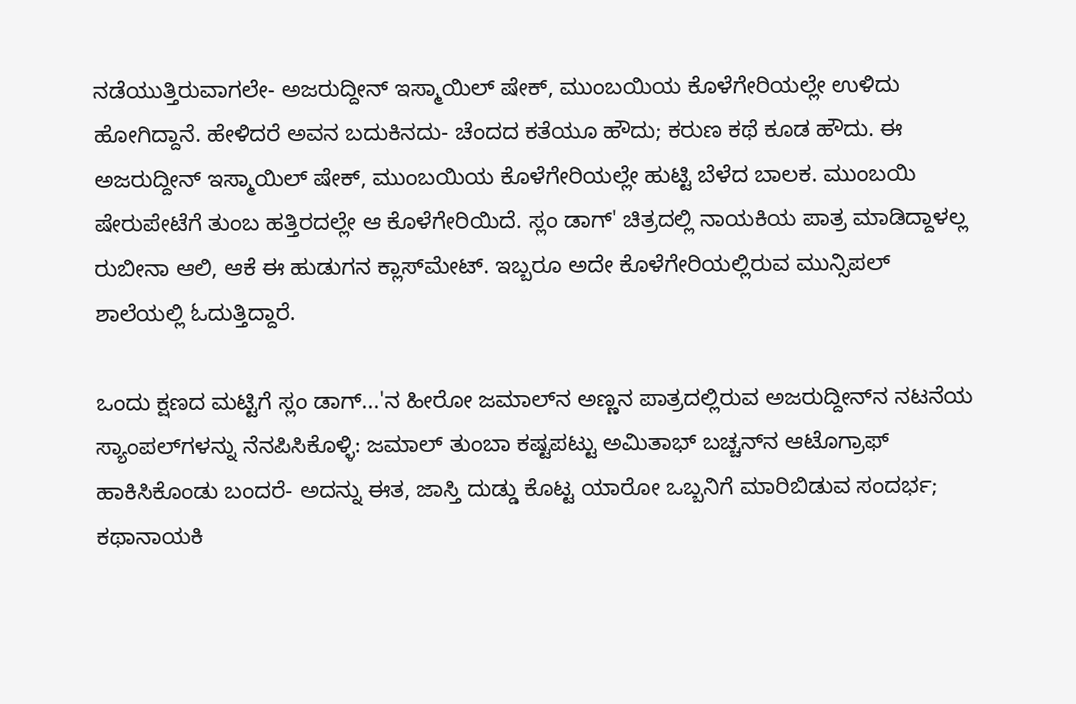ನಡೆಯುತ್ತಿರುವಾಗಲೇ- ಅಜರುದ್ದೀನ್ ಇಸ್ಮಾಯಿಲ್ ಷೇಕ್, ಮುಂಬಯಿಯ ಕೊಳೆಗೇರಿಯಲ್ಲೇ ಉಳಿದು ಹೋಗಿದ್ದಾನೆ. ಹೇಳಿದರೆ ಅವನ ಬದುಕಿನದು- ಚೆಂದದ ಕತೆಯೂ ಹೌದು; ಕರುಣ ಕಥೆ ಕೂಡ ಹೌದು. ಈ ಅಜರುದ್ದೀನ್ ಇಸ್ಮಾಯಿಲ್ ಷೇಕ್, ಮುಂಬಯಿಯ ಕೊಳೆಗೇರಿಯಲ್ಲೇ ಹುಟ್ಟಿ ಬೆಳೆದ ಬಾಲಕ. ಮುಂಬಯಿ ಷೇರುಪೇಟೆಗೆ ತುಂಬ ಹತ್ತಿರದಲ್ಲೇ ಆ ಕೊಳೆಗೇರಿಯಿದೆ. ಸ್ಲಂ ಡಾಗ್' ಚಿತ್ರದಲ್ಲಿ ನಾಯಕಿಯ ಪಾತ್ರ ಮಾಡಿದ್ದಾಳಲ್ಲ ರುಬೀನಾ ಆಲಿ, ಆಕೆ ಈ ಹುಡುಗನ ಕ್ಲಾಸ್‌ಮೇಟ್. ಇಬ್ಬರೂ ಅದೇ ಕೊಳೆಗೇರಿಯಲ್ಲಿರುವ ಮುನ್ಸಿಪಲ್ ಶಾಲೆಯಲ್ಲಿ ಓದುತ್ತಿದ್ದಾರೆ.

ಒಂದು ಕ್ಷಣದ ಮಟ್ಟಿಗೆ ಸ್ಲಂ ಡಾಗ್...'ನ ಹೀರೋ ಜಮಾಲ್‌ನ ಅಣ್ಣನ ಪಾತ್ರದಲ್ಲಿರುವ ಅಜರುದ್ದೀನ್‌ನ ನಟನೆಯ ಸ್ಯಾಂಪಲ್‌ಗಳನ್ನು ನೆನಪಿಸಿಕೊಳ್ಳಿ: ಜಮಾಲ್ ತುಂಬಾ ಕಷ್ಟಪಟ್ಟು ಅಮಿತಾಭ್ ಬಚ್ಚನ್‌ನ ಆಟೊಗ್ರಾಫ್ ಹಾಕಿಸಿಕೊಂಡು ಬಂದರೆ- ಅದನ್ನು ಈತ, ಜಾಸ್ತಿ ದುಡ್ಡು ಕೊಟ್ಟ ಯಾರೋ ಒಬ್ಬನಿಗೆ ಮಾರಿಬಿಡುವ ಸಂದರ್ಭ; ಕಥಾನಾಯಕಿ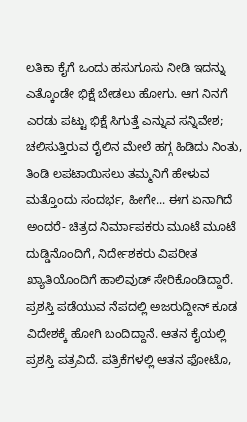ಲತಿಕಾ ಕೈಗೆ ಒಂದು ಹಸುಗೂಸು ನೀಡಿ ಇದನ್ನು ಎತ್ಕೊಂಡೇ ಭಿಕ್ಷೆ ಬೇಡಲು ಹೋಗು. ಆಗ ನಿನಗೆ ಎರಡು ಪಟ್ಟು ಭಿಕ್ಷೆ ಸಿಗುತ್ತೆ ಎನ್ನುವ ಸನ್ನಿವೇಶ; ಚಲಿಸುತ್ತಿರುವ ರೈಲಿನ ಮೇಲೆ ಹಗ್ಗ ಹಿಡಿದು ನಿಂತು, ತಿಂಡಿ ಲಪಟಾಯಿಸಲು ತಮ್ಮನಿಗೆ ಹೇಳುವ ಮತ್ತೊಂದು ಸಂದರ್ಭ, ಹೀಗೇ... ಈಗ ಏನಾಗಿದೆ ಅಂದರೆ- ಚಿತ್ರದ ನಿರ್ಮಾಪಕರು ಮೂಟೆ ಮೂಟೆ ದುಡ್ಡಿನೊಂದಿಗೆ, ನಿರ್ದೇಶಕರು ವಿಪರೀತ ಖ್ಯಾತಿಯೊಂದಿಗೆ ಹಾಲಿವುಡ್ ಸೇರಿಕೊಂಡಿದ್ದಾರೆ. ಪ್ರಶಸ್ತಿ ಪಡೆಯುವ ನೆಪದಲ್ಲಿ ಅಜರುದ್ದೀನ್ ಕೂಡ ವಿದೇಶಕ್ಕೆ ಹೋಗಿ ಬಂದಿದ್ದಾನೆ. ಆತನ ಕೈಯಲ್ಲಿ ಪ್ರಶಸ್ತಿ ಪತ್ರವಿದೆ. ಪತ್ರಿಕೆಗಳಲ್ಲಿ ಆತನ ಫೋಟೊ,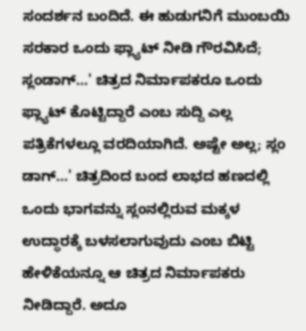ಸಂದರ್ಶನ ಬಂದಿದೆ. ಈ ಹುಡುಗನಿಗೆ ಮುಂಬಯಿ ಸರಕಾರ ಒಂದು ಫ್ಲ್ಯಾಟ್ ನೀಡಿ ಗೌರವಿಸಿದೆ; ಸ್ಲಂಡಾಗ್...' ಚಿತ್ರದ ನಿರ್ಮಾಪಕರೂ ಒಂದು ಫ್ಲ್ಯಾಟ್ ಕೊಟ್ಟಿದ್ದಾರೆ ಎಂಬ ಸುದ್ದಿ ಎಲ್ಲ ಪತ್ರಿಕೆಗಳಲ್ಲೂ ವರದಿಯಾಗಿದೆ. ಅಷ್ಟೇ ಅಲ್ಲ; ಸ್ಲಂ ಡಾಗ್...' ಚಿತ್ರದಿಂದ ಬಂದ ಲಾಭದ ಹಣದಲ್ಲಿ ಒಂದು ಭಾಗವನ್ನು ಸ್ಲಂನಲ್ಲಿರುವ ಮಕ್ಕಳ ಉದ್ಧಾರಕ್ಕೆ ಬಳಸಲಾಗುವುದು ಎಂಬ ಬಿಟ್ಟಿ ಹೇಳಿಕೆಯನ್ನೂ ಆ ಚಿತ್ರದ ನಿರ್ಮಾಪಕರು ನೀಡಿದ್ದಾರೆ. ಅದೂ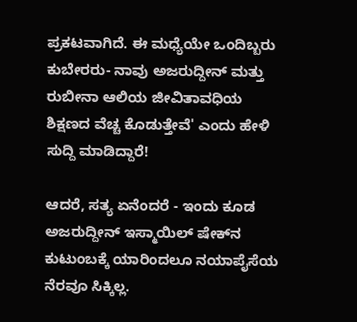ಪ್ರಕಟವಾಗಿದೆ. ಈ ಮಧ್ಯೆಯೇ ಒಂದಿಬ್ಬರು ಕುಬೇರರು- ನಾವು ಅಜರುದ್ದೀನ್ ಮತ್ತು ರುಬೀನಾ ಆಲಿಯ ಜೀವಿತಾವಧಿಯ ಶಿಕ್ಷಣದ ವೆಚ್ಚ ಕೊಡುತ್ತೇವೆ' ಎಂದು ಹೇಳಿ ಸುದ್ದಿ ಮಾಡಿದ್ದಾರೆ!

ಆದರೆ, ಸತ್ಯ ಏನೆಂದರೆ - ಇಂದು ಕೂಡ ಅಜರುದ್ದೀನ್ ಇಸ್ಮಾಯಿಲ್ ಷೇಕ್‌ನ ಕುಟುಂಬಕ್ಕೆ ಯಾರಿಂದಲೂ ನಯಾಪೈಸೆಯ ನೆರವೂ ಸಿಕ್ಕಿಲ್ಲ.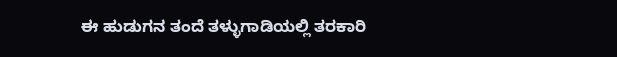ಈ ಹುಡುಗನ ತಂದೆ ತಳ್ಳುಗಾಡಿಯಲ್ಲಿ ತರಕಾರಿ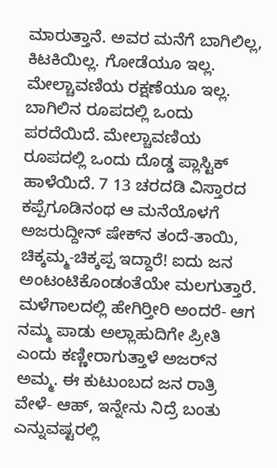ಮಾರುತ್ತಾನೆ. ಅವರ ಮನೆಗೆ ಬಾಗಿಲಿಲ್ಲ, ಕಿಟಕಿಯಿಲ್ಲ. ಗೋಡೆಯೂ ಇಲ್ಲ. ಮೇಲ್ಚಾವಣಿಯ ರಕ್ಷಣೆಯೂ ಇಲ್ಲ. ಬಾಗಿಲಿನ ರೂಪದಲ್ಲಿ ಒಂದು ಪರದೆಯಿದೆ. ಮೇಲ್ಚಾವಣಿಯ ರೂಪದಲ್ಲಿ ಒಂದು ದೊಡ್ಡ ಪ್ಲಾಸ್ಟಿಕ್ ಹಾಳೆಯಿದೆ. 7 13 ಚರದಡಿ ವಿಸ್ತಾರದ ಕಪ್ಪೆಗೂಡಿನಂಥ ಆ ಮನೆಯೊಳಗೆ ಅಜರುದ್ದೀನ್ ಷೇಕ್‌ನ ತಂದೆ-ತಾಯಿ, ಚಿಕ್ಕಮ್ಮ-ಚಿಕ್ಕಪ್ಪ ಇದ್ದಾರೆ! ಐದು ಜನ ಅಂಟಂಟಿಕೊಂಡಂತೆಯೇ ಮಲಗುತ್ತಾರೆ. ಮಳೆಗಾಲದಲ್ಲಿ ಹೇಗಿರ್‍ತೀರಿ ಅಂದರೆ- ಆಗ ನಮ್ಮ ಪಾಡು ಅಲ್ಲಾಹುದಿಗೇ ಪ್ರೀತಿ ಎಂದು ಕಣ್ಣೀರಾಗುತ್ತಾಳೆ ಅಜರ್‌ನ ಅಮ್ಮ. ಈ ಕುಟುಂಬದ ಜನ ರಾತ್ರಿ ವೇಳೆ- ಆಹ್, ಇನ್ನೇನು ನಿದ್ರೆ ಬಂತು ಎನ್ನುವಷ್ಟರಲ್ಲಿ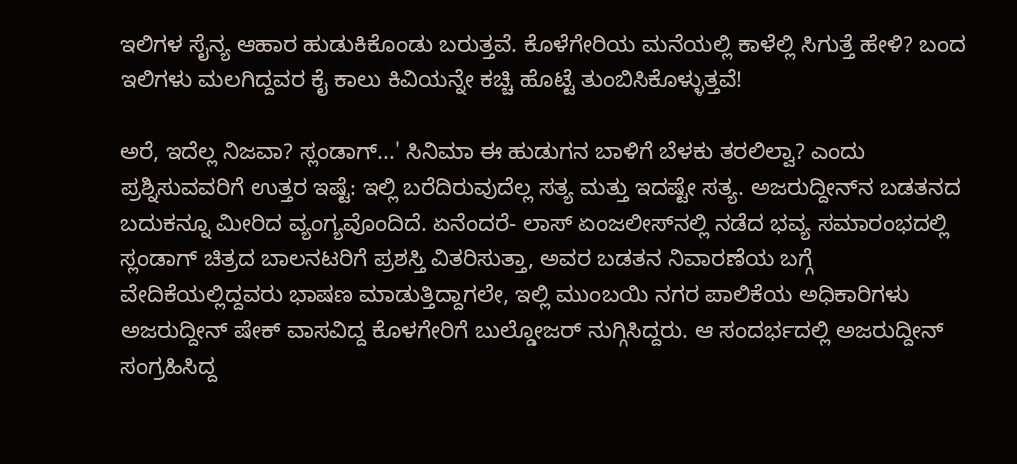ಇಲಿಗಳ ಸೈನ್ಯ ಆಹಾರ ಹುಡುಕಿಕೊಂಡು ಬರುತ್ತವೆ. ಕೊಳೆಗೇರಿಯ ಮನೆಯಲ್ಲಿ ಕಾಳೆಲ್ಲಿ ಸಿಗುತ್ತೆ ಹೇಳಿ? ಬಂದ ಇಲಿಗಳು ಮಲಗಿದ್ದವರ ಕೈ ಕಾಲು ಕಿವಿಯನ್ನೇ ಕಚ್ಚಿ ಹೊಟ್ಟೆ ತುಂಬಿಸಿಕೊಳ್ಳುತ್ತವೆ!

ಅರೆ, ಇದೆಲ್ಲ ನಿಜವಾ? ಸ್ಲಂಡಾಗ್...' ಸಿನಿಮಾ ಈ ಹುಡುಗನ ಬಾಳಿಗೆ ಬೆಳಕು ತರಲಿಲ್ವಾ? ಎಂದು ಪ್ರಶ್ನಿಸುವವರಿಗೆ ಉತ್ತರ ಇಷ್ಟೆ: ಇಲ್ಲಿ ಬರೆದಿರುವುದೆಲ್ಲ ಸತ್ಯ ಮತ್ತು ಇದಷ್ಟೇ ಸತ್ಯ. ಅಜರುದ್ದೀನ್‌ನ ಬಡತನದ ಬದುಕನ್ನೂ ಮೀರಿದ ವ್ಯಂಗ್ಯವೊಂದಿದೆ. ಏನೆಂದರೆ- ಲಾಸ್ ಏಂಜಲೀಸ್‌ನಲ್ಲಿ ನಡೆದ ಭವ್ಯ ಸಮಾರಂಭದಲ್ಲಿ ಸ್ಲಂಡಾಗ್ ಚಿತ್ರದ ಬಾಲನಟರಿಗೆ ಪ್ರಶಸ್ತಿ ವಿತರಿಸುತ್ತಾ, ಅವರ ಬಡತನ ನಿವಾರಣೆಯ ಬಗ್ಗೆ ವೇದಿಕೆಯಲ್ಲಿದ್ದವರು ಭಾಷಣ ಮಾಡುತ್ತಿದ್ದಾಗಲೇ, ಇಲ್ಲಿ ಮುಂಬಯಿ ನಗರ ಪಾಲಿಕೆಯ ಅಧಿಕಾರಿಗಳು ಅಜರುದ್ದೀನ್ ಷೇಕ್ ವಾಸವಿದ್ದ ಕೊಳಗೇರಿಗೆ ಬುಲ್ಡೋಜರ್ ನುಗ್ಗಿಸಿದ್ದರು. ಆ ಸಂದರ್ಭದಲ್ಲಿ ಅಜರುದ್ದೀನ್ ಸಂಗ್ರಹಿಸಿದ್ದ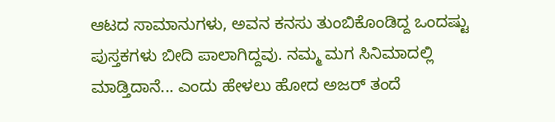ಆಟದ ಸಾಮಾನುಗಳು, ಅವನ ಕನಸು ತುಂಬಿಕೊಂಡಿದ್ದ ಒಂದಷ್ಟು ಪುಸ್ತಕಗಳು ಬೀದಿ ಪಾಲಾಗಿದ್ದವು. ನಮ್ಮ ಮಗ ಸಿನಿಮಾದಲ್ಲಿ ಮಾಡ್ತಿದಾನೆ... ಎಂದು ಹೇಳಲು ಹೋದ ಅಜರ್ ತಂದೆ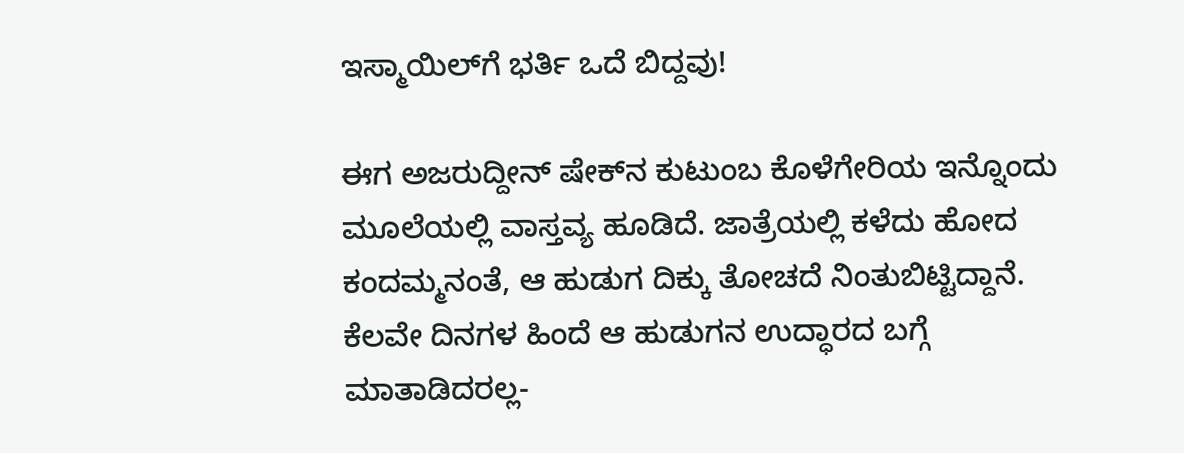ಇಸ್ಮಾಯಿಲ್‌ಗೆ ಭರ್ತಿ ಒದೆ ಬಿದ್ದವು!

ಈಗ ಅಜರುದ್ದೀನ್ ಷೇಕ್‌ನ ಕುಟುಂಬ ಕೊಳೆಗೇರಿಯ ಇನ್ನೊಂದು ಮೂಲೆಯಲ್ಲಿ ವಾಸ್ತವ್ಯ ಹೂಡಿದೆ. ಜಾತ್ರೆಯಲ್ಲಿ ಕಳೆದು ಹೋದ ಕಂದಮ್ಮನಂತೆ, ಆ ಹುಡುಗ ದಿಕ್ಕು ತೋಚದೆ ನಿಂತುಬಿಟ್ಟಿದ್ದಾನೆ. ಕೆಲವೇ ದಿನಗಳ ಹಿಂದೆ ಆ ಹುಡುಗನ ಉದ್ಧಾರದ ಬಗ್ಗೆ ಮಾತಾಡಿದರಲ್ಲ-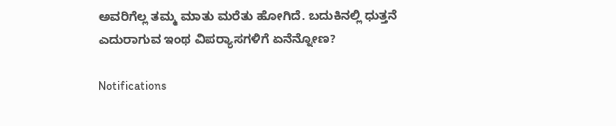ಅವರಿಗೆಲ್ಲ ತಮ್ಮ ಮಾತು ಮರೆತು ಹೋಗಿದೆ. ಬದುಕಿನಲ್ಲಿ ಧುತ್ತನೆ ಎದುರಾಗುವ ಇಂಥ ವಿಪರ್‍ಯಾಸಗಳಿಗೆ ಏನೆನ್ನೋಣ?

Notifications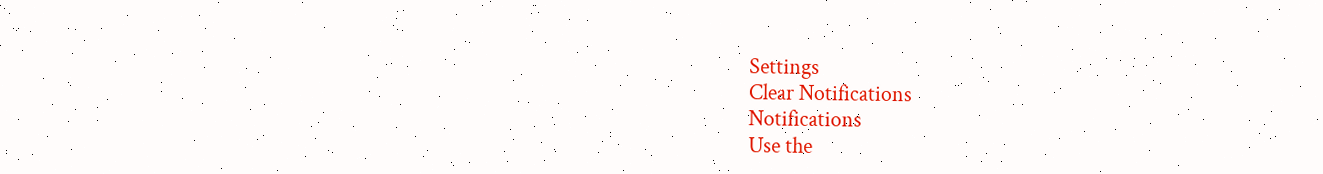Settings
Clear Notifications
Notifications
Use the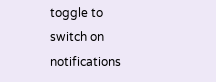toggle to switch on notifications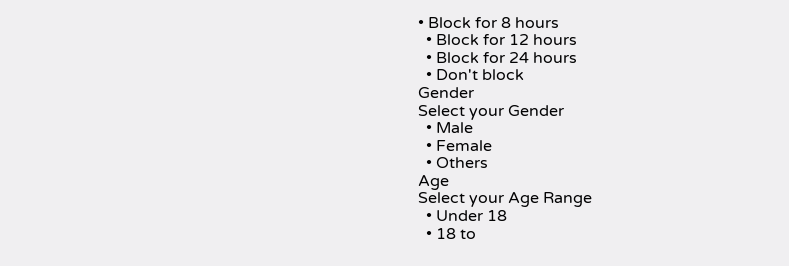• Block for 8 hours
  • Block for 12 hours
  • Block for 24 hours
  • Don't block
Gender
Select your Gender
  • Male
  • Female
  • Others
Age
Select your Age Range
  • Under 18
  • 18 to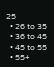25
  • 26 to 35
  • 36 to 45
  • 45 to 55
  • 55+